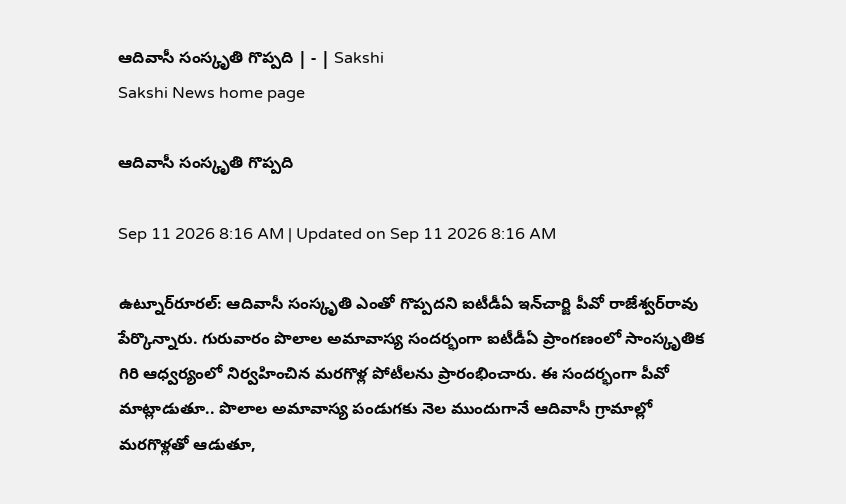ఆదివాసీ సంస్కృతి గొప్పది | - | Sakshi
Sakshi News home page

ఆదివాసీ సంస్కృతి గొప్పది

Sep 11 2026 8:16 AM | Updated on Sep 11 2026 8:16 AM

ఉట్నూర్‌రూరల్‌: ఆదివాసీ సంస్కృతి ఎంతో గొప్పదని ఐటీడీఏ ఇన్‌చార్జి పీవో రాజేశ్వర్‌రావు పేర్కొన్నారు. గురువారం పొలాల అమావాస్య సందర్భంగా ఐటీడీఏ ప్రాంగణంలో సాంస్కృతిక గిరి ఆధ్వర్యంలో నిర్వహించిన మరగొళ్ల పోటీలను ప్రారంభించారు. ఈ సందర్భంగా పీవో మాట్లాడుతూ.. పొలాల అమావాస్య పండుగకు నెల ముందుగానే ఆదివాసీ గ్రామాల్లో మరగొళ్లతో ఆడుతూ,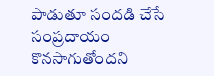పాడుతూ సందడి చేసే సంప్రదాయం కొనసాగుతోందని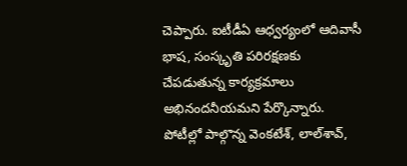చెప్పారు. ఐటీడీఏ ఆధ్వర్యంలో ఆదివాసీ భాష, సంస్కృతి పరిరక్షణకు చేపడుతున్న కార్యక్రమాలు అభినందనీయమని పేర్కొన్నారు. పోటీల్లో పాల్గొన్న వెంకటేశ్‌, లాల్‌శావ్‌,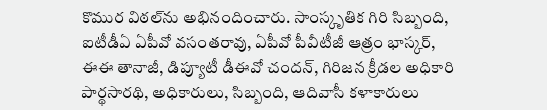కొముర విఠల్‌ను అభినందించారు. సాంస్కృతిక గిరి సిబ్బంది, ఐటీడీఏ ఏపీవో వసంతరావు, ఏపీవో పీవీటీజీ ఆత్రం భాస్కర్‌, ఈఈ తానాజీ, డిప్యూటీ డీఈవో చందన్‌, గిరిజన క్రీడల అధికారి పార్థసారథి, అధికారులు, సిబ్బంది, ఆదివాసీ కళాకారులు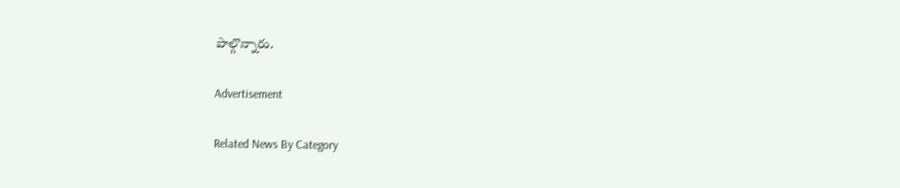పాల్గొన్నారు.

Advertisement

Related News By Category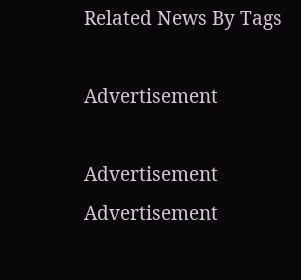Related News By Tags

Advertisement

Advertisement
Advertisement